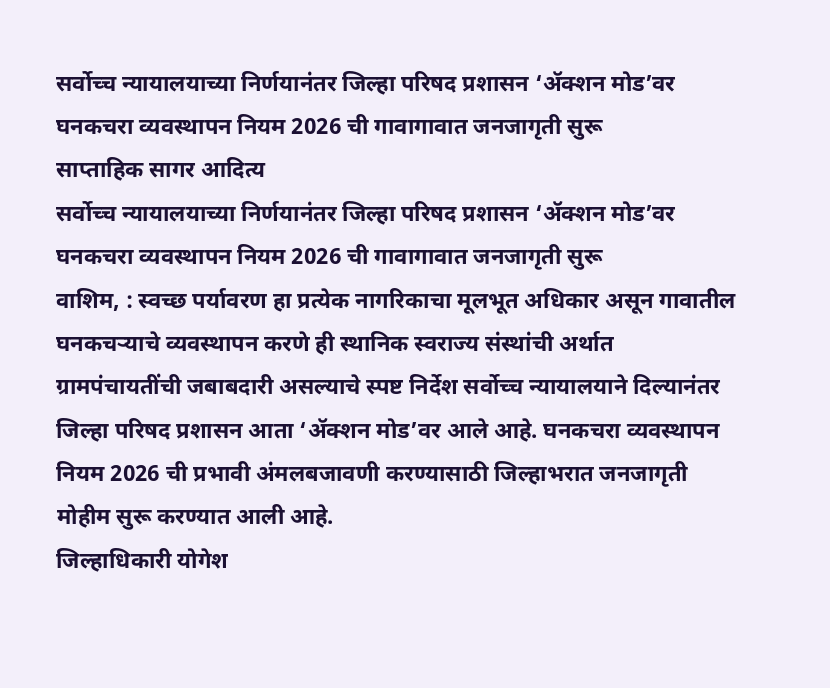सर्वोच्च न्यायालयाच्या निर्णयानंतर जिल्हा परिषद प्रशासन ‘ॲक्शन मोड’वर घनकचरा व्यवस्थापन नियम 2026 ची गावागावात जनजागृती सुरू
साप्ताहिक सागर आदित्य
सर्वोच्च न्यायालयाच्या निर्णयानंतर जिल्हा परिषद प्रशासन ‘ॲक्शन मोड’वर
घनकचरा व्यवस्थापन नियम 2026 ची गावागावात जनजागृती सुरू
वाशिम, : स्वच्छ पर्यावरण हा प्रत्येक नागरिकाचा मूलभूत अधिकार असून गावातील घनकचऱ्याचे व्यवस्थापन करणे ही स्थानिक स्वराज्य संस्थांची अर्थात ग्रामपंचायतींची जबाबदारी असल्याचे स्पष्ट निर्देश सर्वोच्च न्यायालयाने दिल्यानंतर जिल्हा परिषद प्रशासन आता ‘ॲक्शन मोड’वर आले आहे. घनकचरा व्यवस्थापन नियम 2026 ची प्रभावी अंमलबजावणी करण्यासाठी जिल्हाभरात जनजागृती मोहीम सुरू करण्यात आली आहे.
जिल्हाधिकारी योगेश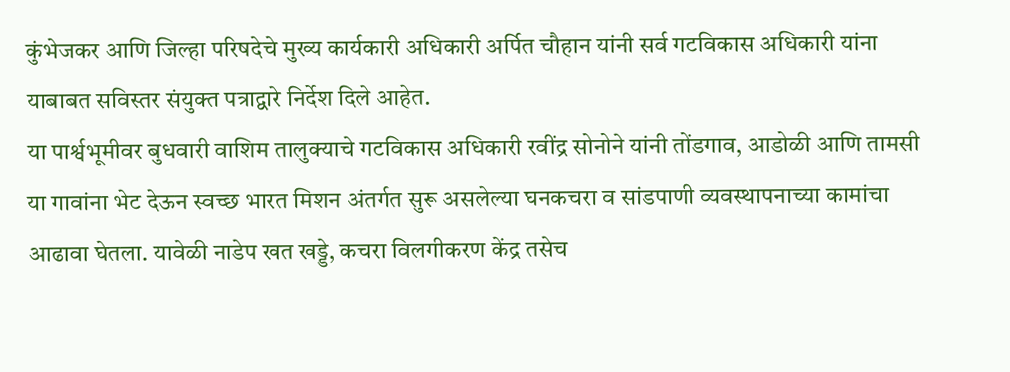कुंभेजकर आणि जिल्हा परिषदेचे मुख्य कार्यकारी अधिकारी अर्पित चौहान यांनी सर्व गटविकास अधिकारी यांना याबाबत सविस्तर संयुक्त पत्राद्वारे निर्देश दिले आहेत.
या पार्श्वभूमीवर बुधवारी वाशिम तालुक्याचे गटविकास अधिकारी रवींद्र सोनोने यांनी तोंडगाव, आडोळी आणि तामसी या गावांना भेट देऊन स्वच्छ भारत मिशन अंतर्गत सुरू असलेल्या घनकचरा व सांडपाणी व्यवस्थापनाच्या कामांचा आढावा घेतला. यावेळी नाडेप खत खड्डे, कचरा विलगीकरण केंद्र तसेच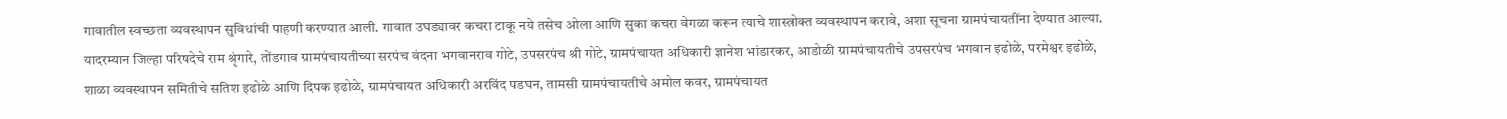गावातील स्वच्छता व्यवस्थापन सुविधांची पाहणी करण्यात आली. गावात उघड्यावर कचरा टाकू नये तसेच ओला आणि सुका कचरा वेगळा करून त्याचे शास्त्रोक्त व्यवस्थापन करावे, अशा सूचना ग्रामपंचायतींना देण्यात आल्या.
यादरम्यान जिल्हा परिषदेचे राम श्रृंगारे, तोंडगाव ग्रामपंचायतीच्या सरपंच वंदना भगवानराव गोटे, उपसरपंच श्री गोटे, ग्रामपंचायत अधिकारी ज्ञानेश भांडारकर, आडोळी ग्रामपंचायतीचे उपसरपंच भगवान इढोळे, परमेश्वर इढोळे, शाळा व्यवस्थापन समितीचे सतिश इढोळे आणि दिपक इढोळे, ग्रामपंचायत अधिकारी अरविंद पडघन, तामसी ग्रामपंचायतीचे अमोल कवर, ग्रामपंचायत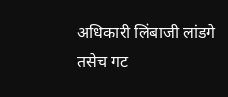अधिकारी लिंबाजी लांडगे तसेच गट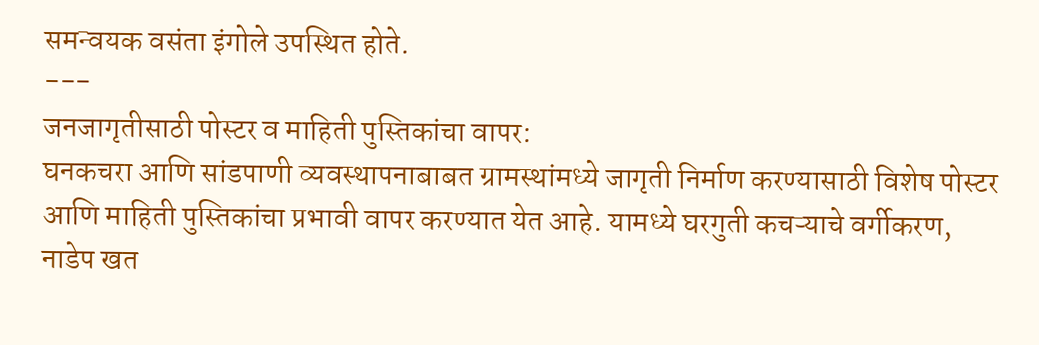समन्वयक वसंता इंगोले उपस्थित होते.
---
जनजागृतीसाठी पोस्टर व माहिती पुस्तिकांचा वापर:
घनकचरा आणि सांडपाणी व्यवस्थापनाबाबत ग्रामस्थांमध्ये जागृती निर्माण करण्यासाठी विशेष पोस्टर आणि माहिती पुस्तिकांचा प्रभावी वापर करण्यात येत आहे. यामध्ये घरगुती कचऱ्याचे वर्गीकरण, नाडेप खत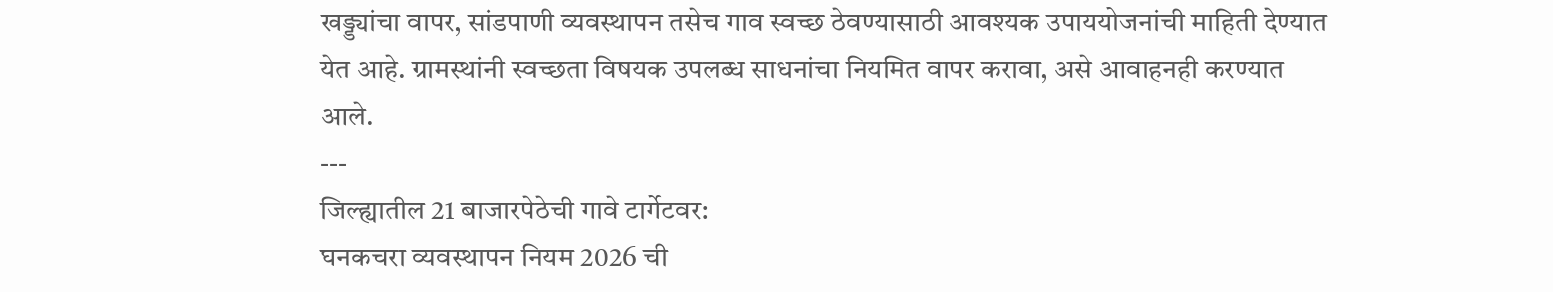खड्ड्यांचा वापर, सांडपाणी व्यवस्थापन तसेच गाव स्वच्छ ठेवण्यासाठी आवश्यक उपाययोजनांची माहिती देण्यात येत आहे. ग्रामस्थांनी स्वच्छता विषयक उपलब्ध साधनांचा नियमित वापर करावा, असे आवाहनही करण्यात आले.
---
जिल्ह्यातील 21 बाजारपेठेची गावे टार्गेटवर:
घनकचरा व्यवस्थापन नियम 2026 ची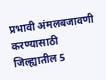प्रभावी अंमलबजावणी करण्यासाठी जिल्ह्यातील 5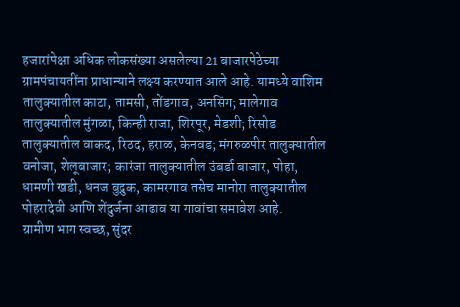हजारांपेक्षा अधिक लोकसंख्या असलेल्या 21 बाजारपेठेच्या ग्रामपंचायतींना प्राधान्याने लक्ष्य करण्यात आले आहे. यामध्ये वाशिम तालुक्यातील काटा, तामसी, तोंडगाव, अनसिंग; मालेगाव तालुक्यातील मुंगळा, किन्ही राजा, शिरपूर, मेडशी; रिसोड तालुक्यातील वाकद, रिठद, हराळ, केनवड; मंगरुळपीर तालुक्यातील वनोजा, शेलूबाजार; कारंजा तालुक्यातील उंबर्डा बाजार, पोहा, धामणी खडी, धनज बुद्रुक, कामरगाव तसेच मानोरा तालुक्यातील पोहरादेवी आणि शेंदुर्जना आढाव या गावांचा समावेश आहे.
ग्रामीण भाग स्वच्छ, सुंदर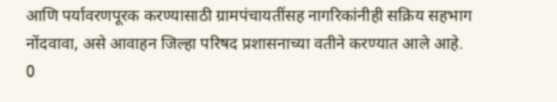आणि पर्यावरणपूरक करण्यासाठी ग्रामपंचायतींसह नागरिकांनीही सक्रिय सहभाग नोंदवावा, असे आवाहन जिल्हा परिषद प्रशासनाच्या वतीने करण्यात आले आहे.
0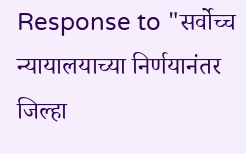Response to "सर्वोच्च न्यायालयाच्या निर्णयानंतर जिल्हा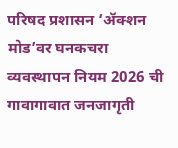परिषद प्रशासन ‘ॲक्शन मोड’वर घनकचरा व्यवस्थापन नियम 2026 ची गावागावात जनजागृती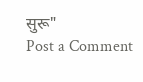सुरू"
Post a Comment